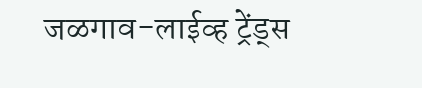जळगाव-लाईव्ह ट्रेंड्स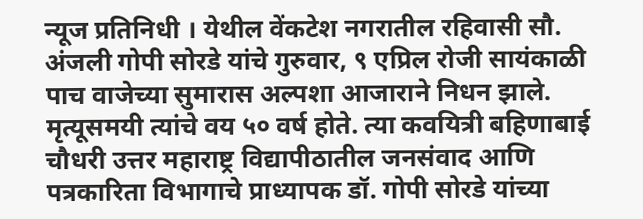न्यूज प्रतिनिधी । येथील वेंकटेश नगरातील रहिवासी सौ. अंजली गोपी सोरडे यांचे गुरुवार, ९ एप्रिल रोजी सायंकाळी पाच वाजेच्या सुमारास अल्पशा आजाराने निधन झाले. मृत्यूसमयी त्यांचे वय ५० वर्ष होते. त्या कवयित्री बहिणाबाई चौधरी उत्तर महाराष्ट्र विद्यापीठातील जनसंवाद आणि पत्रकारिता विभागाचे प्राध्यापक डॉ. गोपी सोरडे यांच्या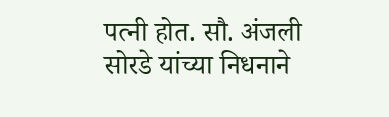पत्नी होत. सौ. अंजली सोरडे यांच्या निधनाने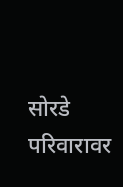सोरडे परिवारावर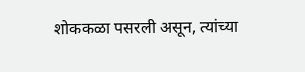शोककळा पसरली असून, त्यांच्या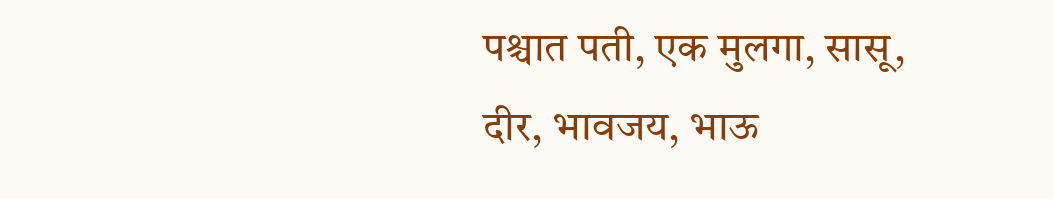पश्चात पती, एक मुलगा, सासू, दीर, भावजय, भाऊ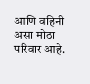आणि वहिनी असा मोठा परिवार आहे.